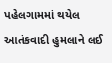પહેલગામમાં થયેલ આતંકવાદી હુમલાને લઈ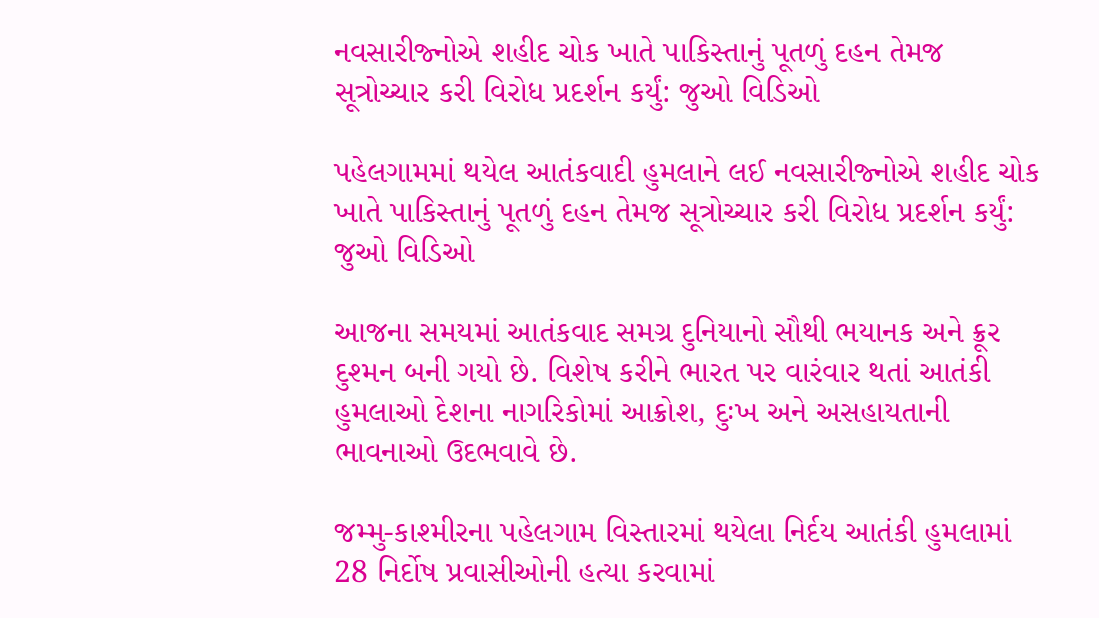નવસારીજ્નોએ શહીદ ચોક ખાતે પાકિસ્તાનું પૂતળું દહન તેમજ સૂત્રોચ્ચાર કરી વિરોધ પ્રદર્શન કર્યું: જુઓ વિડિઓ

પહેલગામમાં થયેલ આતંકવાદી હુમલાને લઈ નવસારીજ્નોએ શહીદ ચોક ખાતે પાકિસ્તાનું પૂતળું દહન તેમજ સૂત્રોચ્ચાર કરી વિરોધ પ્રદર્શન કર્યું: જુઓ વિડિઓ

આજના સમયમાં આતંકવાદ સમગ્ર દુનિયાનો સૌથી ભયાનક અને ક્રૂર દુશ્મન બની ગયો છે. વિશેષ કરીને ભારત પર વારંવાર થતાં આતંકી હુમલાઓ દેશના નાગરિકોમાં આક્રોશ, દુઃખ અને અસહાયતાની ભાવનાઓ ઉદભવાવે છે.

જમ્મુ-કાશ્મીરના પહેલગામ વિસ્તારમાં થયેલા નિર્દય આતંકી હુમલામાં 28 નિર્દોષ પ્રવાસીઓની હત્યા કરવામાં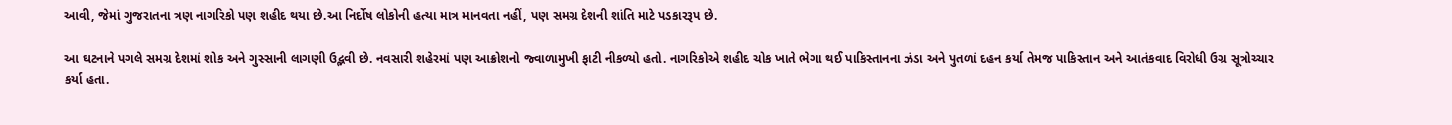આવી, જેમાં ગુજરાતના ત્રણ નાગરિકો પણ શહીદ થયા છે.આ નિર્દોષ લોકોની હત્યા માત્ર માનવતા નહીં, પણ સમગ્ર દેશની શાંતિ માટે પડકારરૂપ છે.

આ ઘટનાને પગલે સમગ્ર દેશમાં શોક અને ગુસ્સાની લાગણી ઉદ્ભવી છે. નવસારી શહેરમાં પણ આક્રોશનો જ્વાળામુખી ફાટી નીકળ્યો હતો. નાગરિકોએ શહીદ ચોક ખાતે ભેગા થઈ પાકિસ્તાનના ઝંડા અને પુતળાં દહન કર્યા તેમજ પાકિસ્તાન અને આતંકવાદ વિરોધી ઉગ્ર સૂત્રોચ્ચાર કર્યા હતા.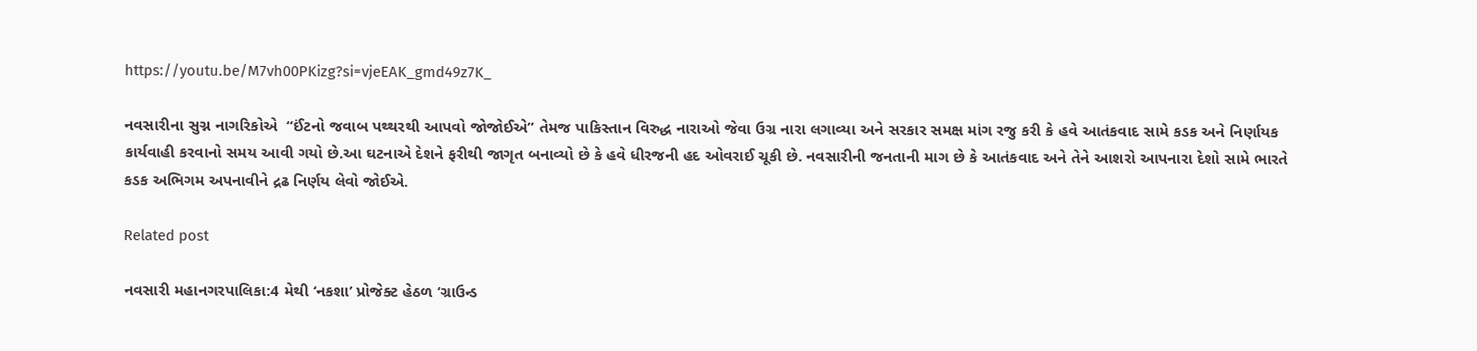https://youtu.be/M7vh00PKizg?si=vjeEAK_gmd49z7K_

નવસારીના સુગ્ન નાગરિકોએ  “ઈંટનો જવાબ પથ્થરથી આપવો જોજોઈએ” તેમજ પાકિસ્તાન વિરુદ્ધ નારાઓ જેવા ઉગ્ર નારા લગાવ્યા અને સરકાર સમક્ષ માંગ રજુ કરી કે હવે આતંકવાદ સામે કડક અને નિર્ણાયક કાર્યવાહી કરવાનો સમય આવી ગયો છે.આ ઘટનાએ દેશને ફરીથી જાગૃત બનાવ્યો છે કે હવે ધીરજની હદ ઓવરાઈ ચૂકી છે. નવસારીની જનતાની માગ છે કે આતંકવાદ અને તેને આશરો આપનારા દેશો સામે ભારતે કડક અભિગમ અપનાવીને દ્રઢ નિર્ણય લેવો જોઈએ.

Related post

નવસારી મહાનગરપાલિકા:4 મેથી ‘નકશા’ પ્રોજેક્ટ હેઠળ ‘ગ્રાઉન્ડ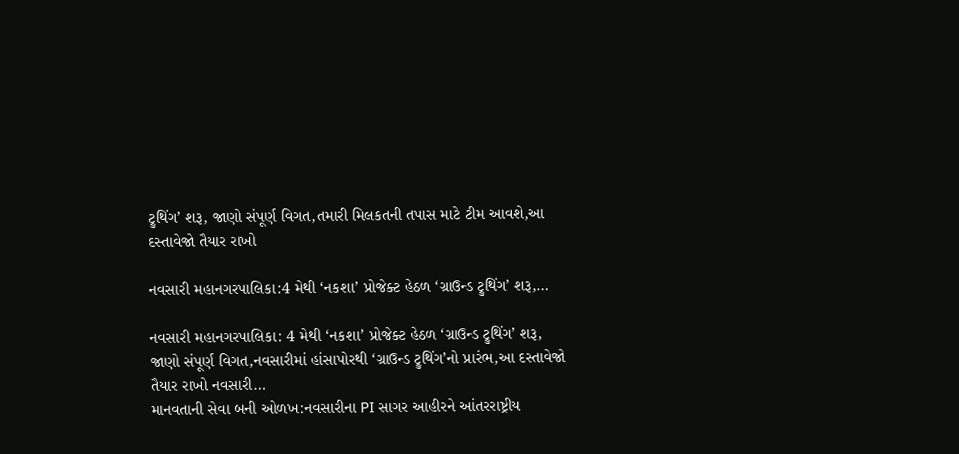ટ્રુથિંગ’ શરૂ, જાણો સંપૂર્ણ વિગત,તમારી મિલકતની તપાસ માટે ટીમ આવશે,આ દસ્તાવેજો તૈયાર રાખો

નવસારી મહાનગરપાલિકા:4 મેથી ‘નકશા’ પ્રોજેક્ટ હેઠળ ‘ગ્રાઉન્ડ ટ્રુથિંગ’ શરૂ,…

નવસારી મહાનગરપાલિકા: 4 મેથી ‘નકશા’ પ્રોજેક્ટ હેઠળ ‘ગ્રાઉન્ડ ટ્રુથિંગ’ શરૂ, જાણો સંપૂર્ણ વિગત,નવસારીમાં હાંસાપોરથી ‘ગ્રાઉન્ડ ટ્રુથિંગ’નો પ્રારંભ,આ દસ્તાવેજો તૈયાર રાખો નવસારી…
માનવતાની સેવા બની ઓળખ:નવસારીના PI સાગર આહીરને આંતરરાષ્ટ્રીય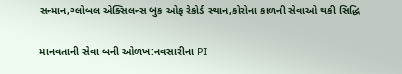સન્માન,ગ્લોબલ એક્સિલન્સ બુક ઓફ રેકોર્ડ સ્થાન,કોરોના કાળની સેવાઓ થકી સિદ્ધિ

માનવતાની સેવા બની ઓળખ:નવસારીના PI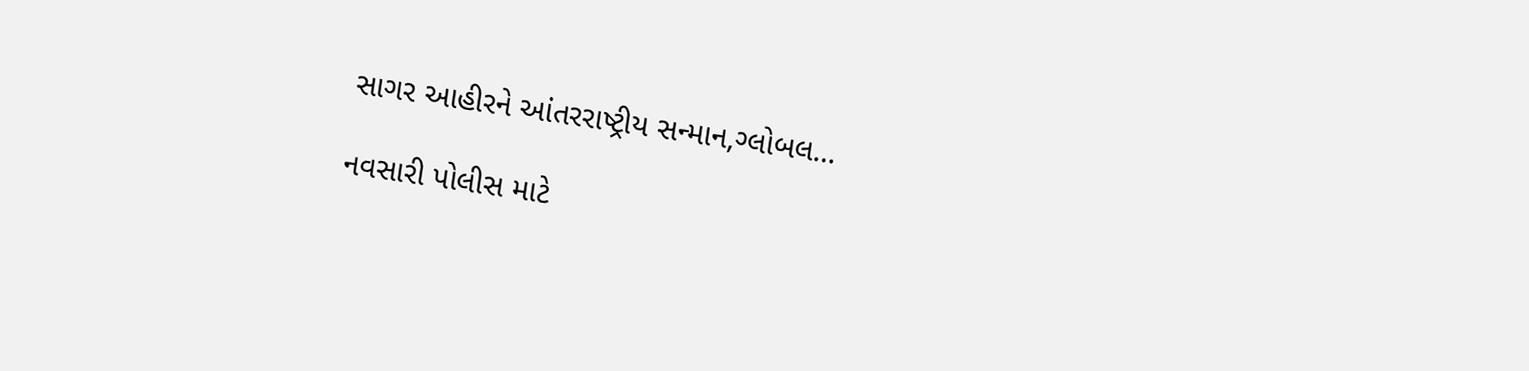સાગર આહીરને આંતરરાષ્ટ્રીય સન્માન,ગ્લોબલ…

નવસારી પોલીસ માટે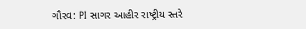ગૌરવ: PI સાગર આહીર રાષ્ટ્રીય સ્તરે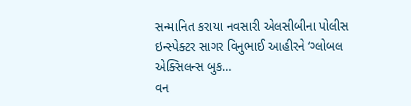સન્માનિત કરાયા નવસારી એલસીબીના પોલીસ ઇન્સ્પેક્ટર સાગર વિનુભાઈ આહીરને ‘ગ્લોબલ એક્સિલન્સ બુક…
વન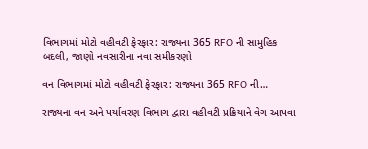વિભાગમાં મોટો વહીવટી ફેરફાર: રાજ્યના 365 RFO ની સામુહિક બદલી, જાણો નવસારીના નવા સમીકરણો

વન વિભાગમાં મોટો વહીવટી ફેરફાર: રાજ્યના 365 RFO ની…

રાજ્યના વન અને પર્યાવરણ વિભાગ દ્વારા વહીવટી પ્રક્રિયાને વેગ આપવા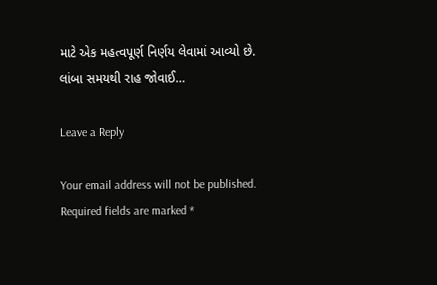માટે એક મહત્વપૂર્ણ નિર્ણય લેવામાં આવ્યો છે. લાંબા સમયથી રાહ જોવાઈ…

Leave a Reply

Your email address will not be published. Required fields are marked *